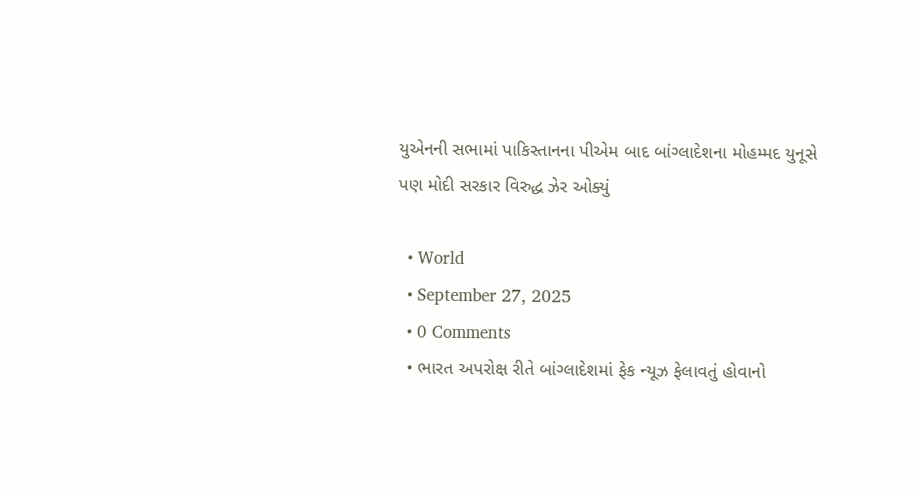યુએનની સભામાં પાકિસ્તાનના પીએમ બાદ બાંગ્લાદેશના મોહમ્મદ યુનૂસે પણ મોદી સરકાર વિરુદ્ધ ઝેર ઓક્યું

  • World
  • September 27, 2025
  • 0 Comments
  • ભારત અપરોક્ષ રીતે બાંગ્લાદેશમાં ફેક ન્યૂઝ ફેલાવતું હોવાનો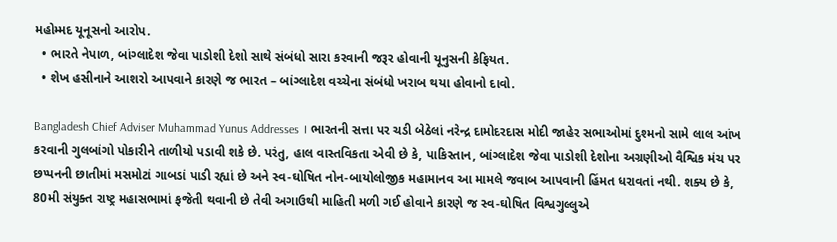મહોમ્મદ યૂનૂસનો આરોપ.
  • ભારતે નેપાળ, બાંગ્લાદેશ જેવા પાડોશી દેશો સાથે સંબંધો સારા કરવાની જરૂર હોવાની યૂનુસની કેફિયત.
  • શેખ હસીનાને આશરો આપવાને કારણે જ ભારત – બાંગ્લાદેશ વચ્ચેના સંબંધો ખરાબ થયા હોવાનો દાવો.

Bangladesh Chief Adviser Muhammad Yunus Addresses । ભારતની સત્તા પર ચડી બેઠેલાં નરેન્દ્ર દામોદરદાસ મોદી જાહેર સભાઓમાં દુશ્મનો સામે લાલ આંખ કરવાની ગુલબાંગો પોકારીને તાળીયો પડાવી શકે છે. પરંતુ, હાલ વાસ્તવિકતા એવી છે કે, પાકિસ્તાન, બાંગ્લાદેશ જેવા પાડોશી દેશોના અગ્રણીઓ વૈશ્વિક મંચ પર છપ્પનની છાતીમાં મસમોટાં ગાબડાં પાડી રહ્યાં છે અને સ્વ-ઘોષિત નોન-બાયોલોજીક મહામાનવ આ મામલે જવાબ આપવાની હિંમત ધરાવતાં નથી. શક્ય છે કે, 80મી સંયુક્ત રાષ્ટ્ર મહાસભામાં ફજેતી થવાની છે તેવી અગાઉથી માહિતી મળી ગઈ હોવાને કારણે જ સ્વ-ઘોષિત વિશ્વગુલ્લુએ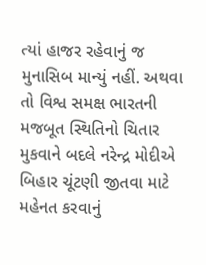ત્યાં હાજર રહેવાનું જ મુનાસિબ માન્યું નહીં. અથવા તો વિશ્વ સમક્ષ ભારતની મજબૂત સ્થિતિનો ચિતાર મુકવાને બદલે નરેન્દ્ર મોદીએ બિહાર ચૂંટણી જીતવા માટે મહેનત કરવાનું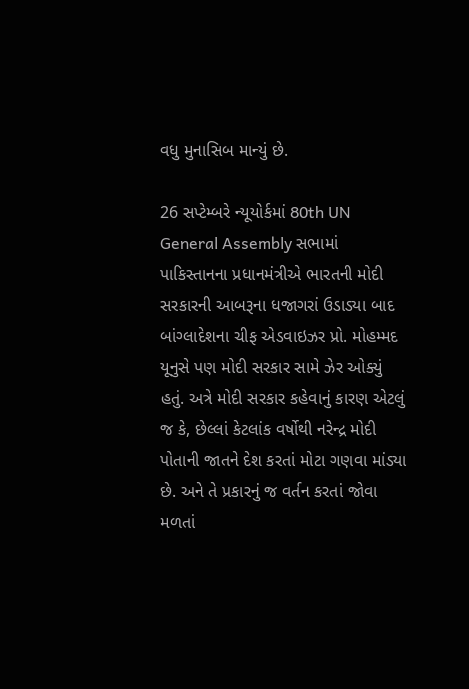વધુ મુનાસિબ માન્યું છે.

26 સપ્ટેમ્બરે ન્યૂયોર્કમાં 80th UN General Assembly સભામાં પાકિસ્તાનના પ્રધાનમંત્રીએ ભારતની મોદી સરકારની આબરૂના ધજાગરાં ઉડાડ્યા બાદ બાંગ્લાદેશના ચીફ એડવાઇઝર પ્રો. મોહમ્મદ યૂનુસે પણ મોદી સરકાર સામે ઝેર ઓક્યું હતું. અત્રે મોદી સરકાર કહેવાનું કારણ એટલું જ કે, છેલ્લાં કેટલાંક વર્ષોથી નરેન્દ્ર મોદી પોતાની જાતને દેશ કરતાં મોટા ગણવા માંડ્યા છે. અને તે પ્રકારનું જ વર્તન કરતાં જોવા મળતાં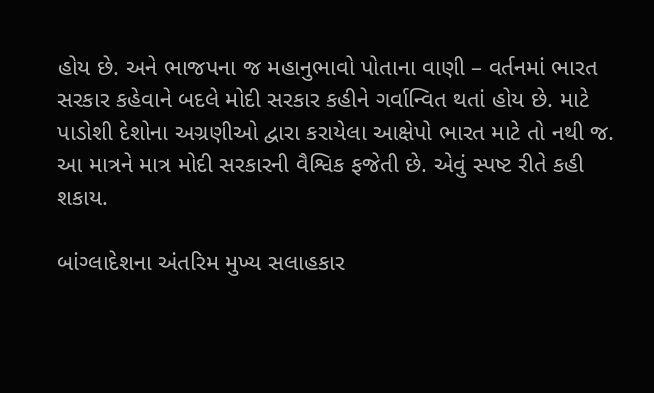હોય છે. અને ભાજપના જ મહાનુભાવો પોતાના વાણી – વર્તનમાં ભારત સરકાર કહેવાને બદલે મોદી સરકાર કહીને ગર્વાન્વિત થતાં હોય છે. માટે પાડોશી દેશોના અગ્રણીઓ દ્વારા કરાયેલા આક્ષેપો ભારત માટે તો નથી જ. આ માત્રને માત્ર મોદી સરકારની વૈશ્વિક ફજેતી છે. એવું સ્પષ્ટ રીતે કહી શકાય.

બાંગ્લાદેશના અંતરિમ મુખ્ય સલાહકાર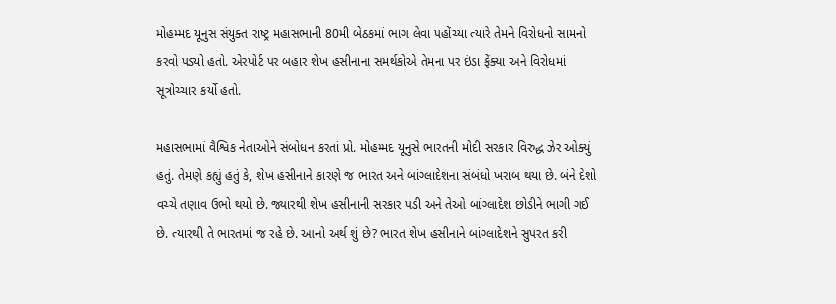મોહમ્મદ યૂનુસ સંયુક્ત રાષ્ટ્ર મહાસભાની 80મી બેઠકમાં ભાગ લેવા પહોંચ્યા ત્યારે તેમને વિરોધનો સામનો કરવો પડ્યો હતો. એરપોર્ટ પર બહાર શેખ હસીનાના સમર્થકોએ તેમના પર ઇંડા ફેંક્યા અને વિરોધમાં સૂત્રોચ્ચાર કર્યો હતો.

મહાસભામાં વૈશ્વિક નેતાઓને સંબોધન કરતાં પ્રો. મોહમ્મદ યૂનુસે ભારતની મોદી સરકાર વિરુદ્ધ ઝેર ઓક્યું હતું. તેમણે કહ્યું હતું કે, શેખ હસીનાને કારણે જ ભારત અને બાંગ્લાદેશના સંબંધો ખરાબ થયા છે. બંને દેશો વચ્ચે તણાવ ઉભો થયો છે. જ્યારથી શેખ હસીનાની સરકાર પડી અને તેઓ બાંગ્લાદેશ છોડીને ભાગી ગઈ છે. ત્યારથી તે ભારતમાં જ રહે છે. આનો અર્થ શું છે? ભારત શેખ હસીનાને બાંગ્લાદેશને સુપરત કરી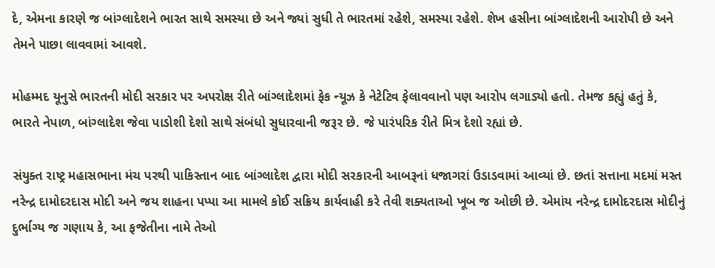દે, એમના કારણે જ બાંગ્લાદેશને ભારત સાથે સમસ્યા છે અને જ્યાં સુધી તે ભારતમાં રહેશે, સમસ્યા રહેશે. શેખ હસીના બાંગ્લાદેશની આરોપી છે અને તેમને પાછા લાવવામાં આવશે.

મોહમ્મદ યૂનુસે ભારતની મોદી સરકાર પર અપરોક્ષ રીતે બાંગ્લાદેશમાં ફેક ન્યૂઝ કે નેટેટિવ ફેલાવવાનો પણ આરોપ લગાડ્યો હતો. તેમજ કહ્યું હતું કે, ભારતે નેપાળ, બાંગ્લાદેશ જેવા પાડોશી દેશો સાથે સંબંધો સુધારવાની જરૂર છે. જે પારંપરિક રીતે મિત્ર દેશો રહ્યાં છે.

સંયુક્ત રાષ્ટ્ર મહાસભાના મંચ પરથી પાકિસ્તાન બાદ બાંગ્લાદેશ દ્વારા મોદી સરકારની આબરૂનાં ધજાગરાં ઉડાડવામાં આવ્યાં છે. છતાં સત્તાના મદમાં મસ્ત નરેન્દ્ર દામોદરદાસ મોદી અને જય શાહના પપ્પા આ મામલે કોઈ સક્રિય કાર્યવાહી કરે તેવી શક્યતાઓ ખૂબ જ ઓછી છે. એમાંય નરેન્દ્ર દામોદરદાસ મોદીનું દુર્ભાગ્ય જ ગણાય કે, આ ફજેતીના નામે તેઓ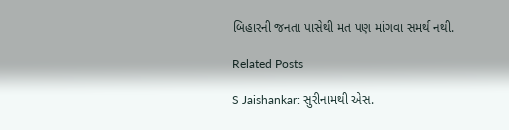બિહારની જનતા પાસેથી મત પણ માંગવા સમર્થ નથી.

Related Posts

S Jaishankar: સુરીનામથી એસ.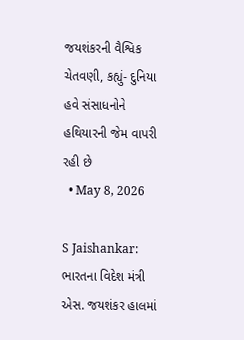જયશંકરની વૈશ્વિક ચેતવણી, કહ્યું- દુનિયા હવે સંસાધનોને હથિયારની જેમ વાપરી રહી છે
  • May 8, 2026

S Jaishankar: ભારતના વિદેશ મંત્રી એસ. જયશંકર હાલમાં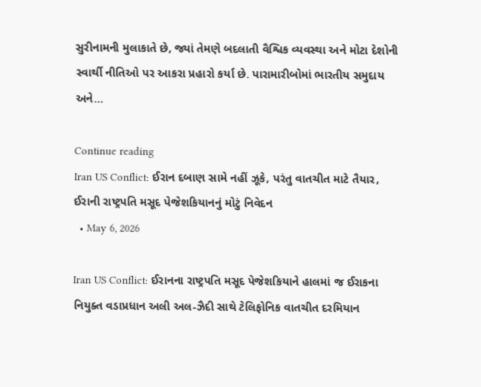સુરીનામની મુલાકાતે છે, જ્યાં તેમણે બદલાતી વૈશ્વિક વ્યવસ્થા અને મોટા દેશોની સ્વાર્થી નીતિઓ પર આકરા પ્રહારો કર્યા છે. પારામારીબોમાં ભારતીય સમુદાય અને…

Continue reading
Iran US Conflict: ઈરાન દબાણ સામે નહીં ઝૂકે, પરંતુ વાતચીત માટે તૈયાર, ઈરાની રાષ્ટ્રપતિ મસૂદ પેજેશકિયાનનું મોટું નિવેદન
  • May 6, 2026

Iran US Conflict: ઈરાનના રાષ્ટ્રપતિ મસૂદ પેજેશકિયાને હાલમાં જ ઈરાકના નિયુક્ત વડાપ્રધાન અલી અલ-ઝૈદી સાથે ટેલિફોનિક વાતચીત દરમિયાન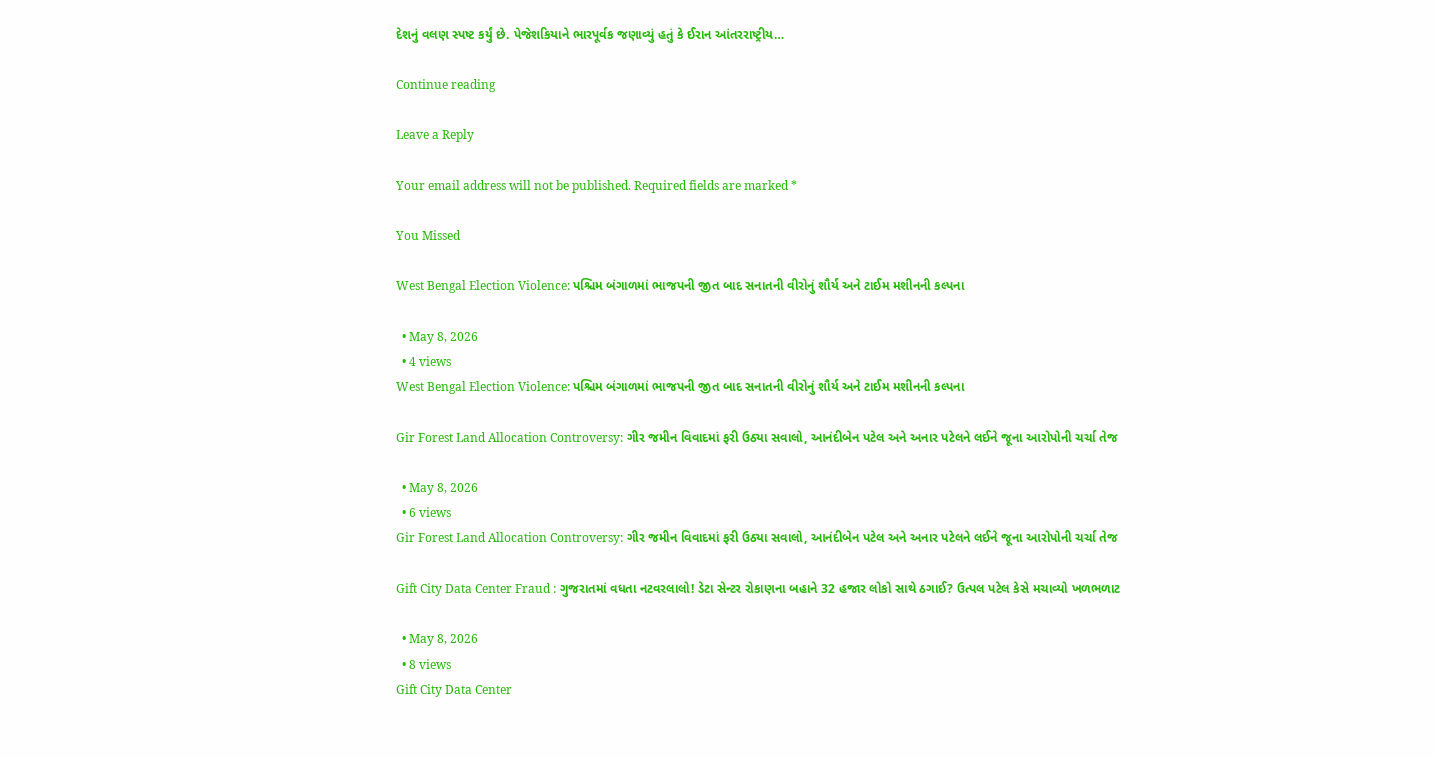દેશનું વલણ સ્પષ્ટ કર્યું છે. પેજેશકિયાને ભારપૂર્વક જણાવ્યું હતું કે ઈરાન આંતરરાષ્ટ્રીય…

Continue reading

Leave a Reply

Your email address will not be published. Required fields are marked *

You Missed

West Bengal Election Violence: પશ્ચિમ બંગાળમાં ભાજપની જીત બાદ સનાતની વીરોનું શૌર્ય અને ટાઈમ મશીનની કલ્પના

  • May 8, 2026
  • 4 views
West Bengal Election Violence: પશ્ચિમ બંગાળમાં ભાજપની જીત બાદ સનાતની વીરોનું શૌર્ય અને ટાઈમ મશીનની કલ્પના

Gir Forest Land Allocation Controversy: ગીર જમીન વિવાદમાં ફરી ઉઠ્યા સવાલો, આનંદીબેન પટેલ અને અનાર પટેલને લઈને જૂના આરોપોની ચર્ચા તેજ

  • May 8, 2026
  • 6 views
Gir Forest Land Allocation Controversy: ગીર જમીન વિવાદમાં ફરી ઉઠ્યા સવાલો, આનંદીબેન પટેલ અને અનાર પટેલને લઈને જૂના આરોપોની ચર્ચા તેજ

Gift City Data Center Fraud : ગુજરાતમાં વધતા નટવરલાલો! ડેટા સેન્ટર રોકાણના બહાને 32 હજાર લોકો સાથે ઠગાઈ? ઉત્પલ પટેલ કેસે મચાવ્યો ખળભળાટ

  • May 8, 2026
  • 8 views
Gift City Data Center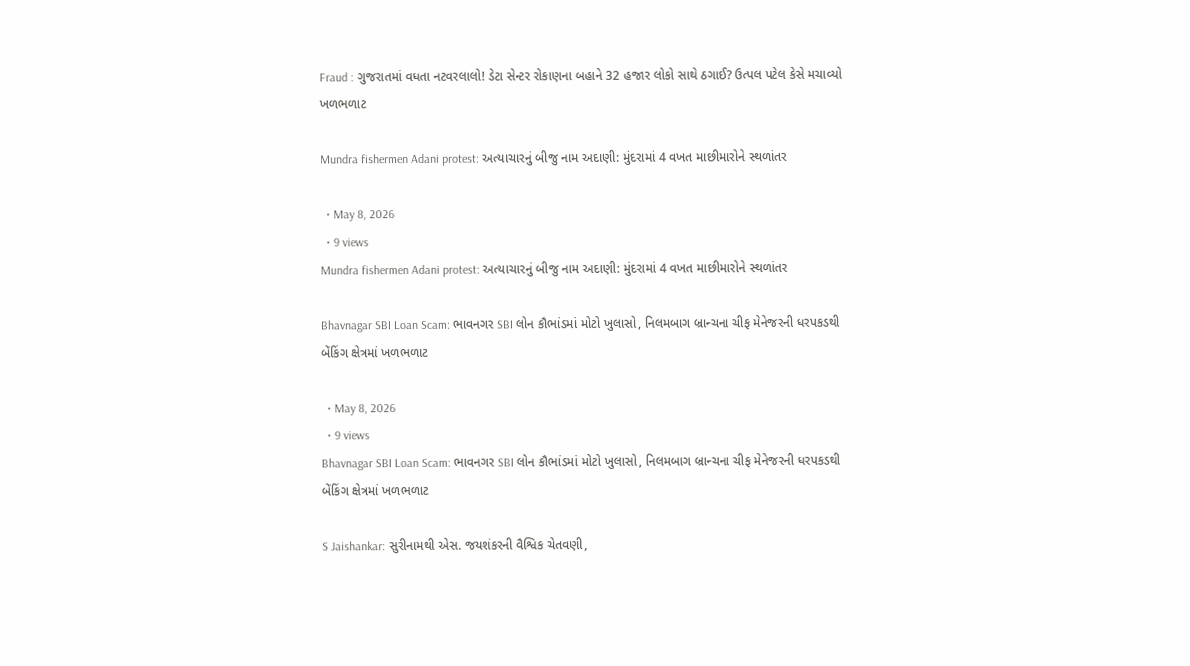Fraud : ગુજરાતમાં વધતા નટવરલાલો! ડેટા સેન્ટર રોકાણના બહાને 32 હજાર લોકો સાથે ઠગાઈ? ઉત્પલ પટેલ કેસે મચાવ્યો ખળભળાટ

Mundra fishermen Adani protest: અત્યાચારનું બીજુ નામ અદાણી: મુંદરામાં 4 વખત માછીમારોને સ્થળાંતર

  • May 8, 2026
  • 9 views
Mundra fishermen Adani protest: અત્યાચારનું બીજુ નામ અદાણી: મુંદરામાં 4 વખત માછીમારોને સ્થળાંતર

Bhavnagar SBI Loan Scam: ભાવનગર SBI લોન કૌભાંડમાં મોટો ખુલાસો, નિલમબાગ બ્રાન્ચના ચીફ મેનેજરની ધરપકડથી બેંકિંગ ક્ષેત્રમાં ખળભળાટ

  • May 8, 2026
  • 9 views
Bhavnagar SBI Loan Scam: ભાવનગર SBI લોન કૌભાંડમાં મોટો ખુલાસો, નિલમબાગ બ્રાન્ચના ચીફ મેનેજરની ધરપકડથી બેંકિંગ ક્ષેત્રમાં ખળભળાટ

S Jaishankar: સુરીનામથી એસ. જયશંકરની વૈશ્વિક ચેતવણી,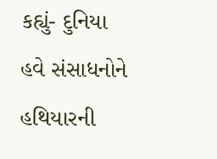કહ્યું- દુનિયા હવે સંસાધનોને હથિયારની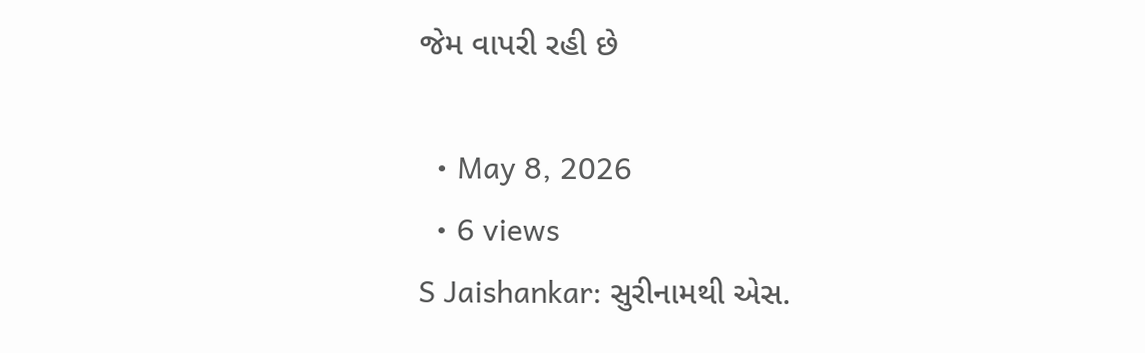જેમ વાપરી રહી છે

  • May 8, 2026
  • 6 views
S Jaishankar: સુરીનામથી એસ.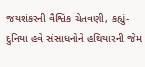જયશંકરની વૈશ્વિક ચેતવણી, કહ્યું- દુનિયા હવે સંસાધનોને હથિયારની જેમ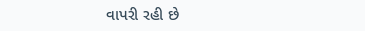વાપરી રહી છે